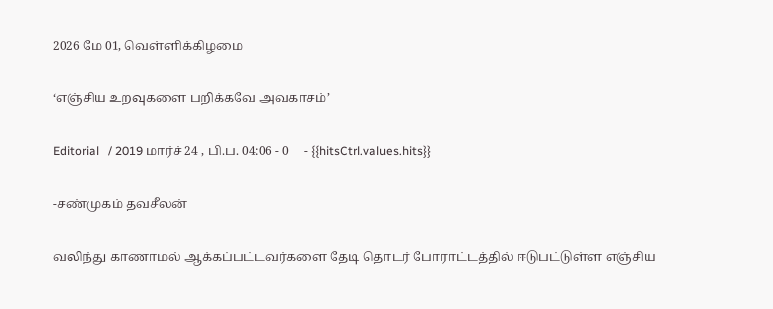2026 மே 01, வெள்ளிக்கிழமை

‘எஞ்சிய உறவுகளை பறிக்கவே அவகாசம்’

Editorial   / 2019 மார்ச் 24 , பி.ப. 04:06 - 0     - {{hitsCtrl.values.hits}}

-சண்முகம் தவசீலன்

வலிந்து காணாமல் ஆக்கப்பட்டவர்களை தேடி தொடர் போராட்டத்தில் ஈடுபட்டுள்ள எஞ்சிய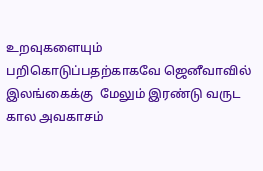உறவுகளையும் பறிகொடுப்பதற்காகவே ஜெனீவாவில் இலங்கைக்கு  மேலும் இரண்டு வருட கால அவகாசம்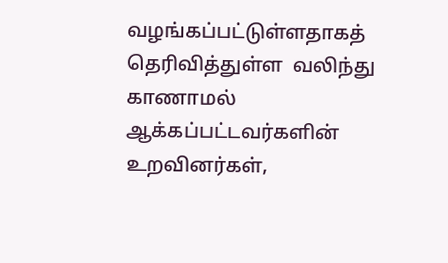வழங்கப்பட்டுள்ளதாகத் தெரிவித்துள்ள  வலிந்து காணாமல் ஆக்கப்பட்டவர்களின் உறவினர்கள்,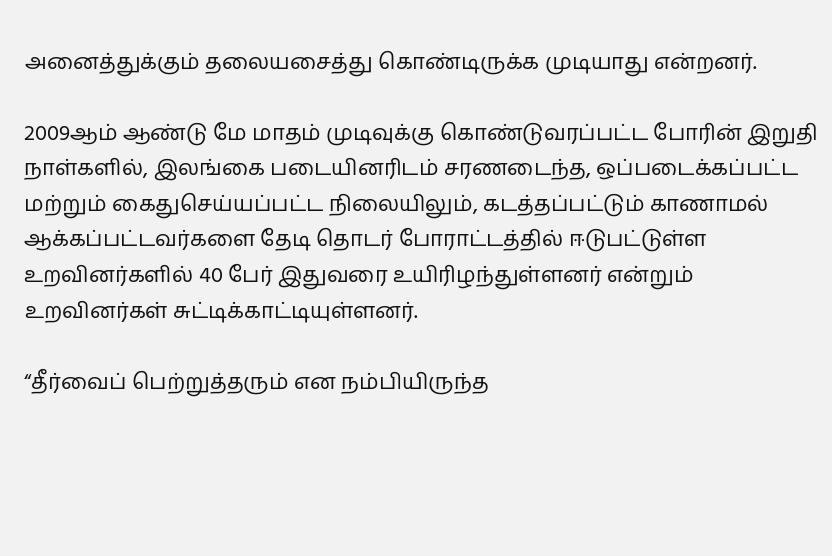அனைத்துக்கும் தலையசைத்து கொண்டிருக்க முடியாது என்றனர்.

2009ஆம் ஆண்டு மே மாதம் முடிவுக்கு கொண்டுவரப்பட்ட போரின் இறுதி நாள்களில், இலங்கை படையினரிடம் சரணடைந்த, ஒப்படைக்கப்பட்ட மற்றும் கைதுசெய்யப்பட்ட நிலையிலும், கடத்தப்பட்டும் காணாமல் ஆக்கப்பட்டவர்களை தேடி தொடர் போராட்டத்தில் ஈடுபட்டுள்ள உறவினர்களில் 40 பேர் இதுவரை உயிரிழந்துள்ளனர் என்றும் உறவினர்கள் சுட்டிக்காட்டியுள்ளனர்.

“தீர்வைப் பெற்றுத்தரும் என நம்பியிருந்த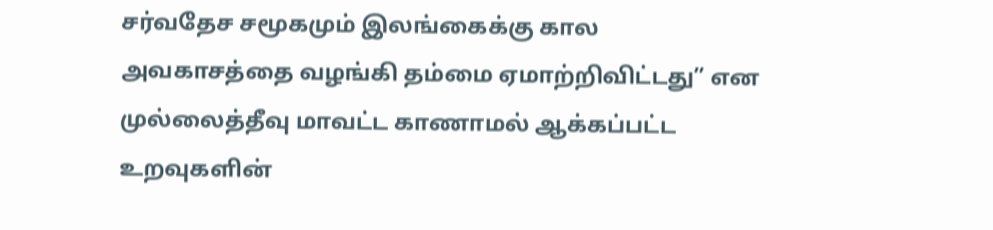சர்வதேச சமூகமும் இலங்கைக்கு கால அவகாசத்தை வழங்கி தம்மை ஏமாற்றிவிட்டது” என முல்லைத்தீவு மாவட்ட காணாமல் ஆக்கப்பட்ட உறவுகளின்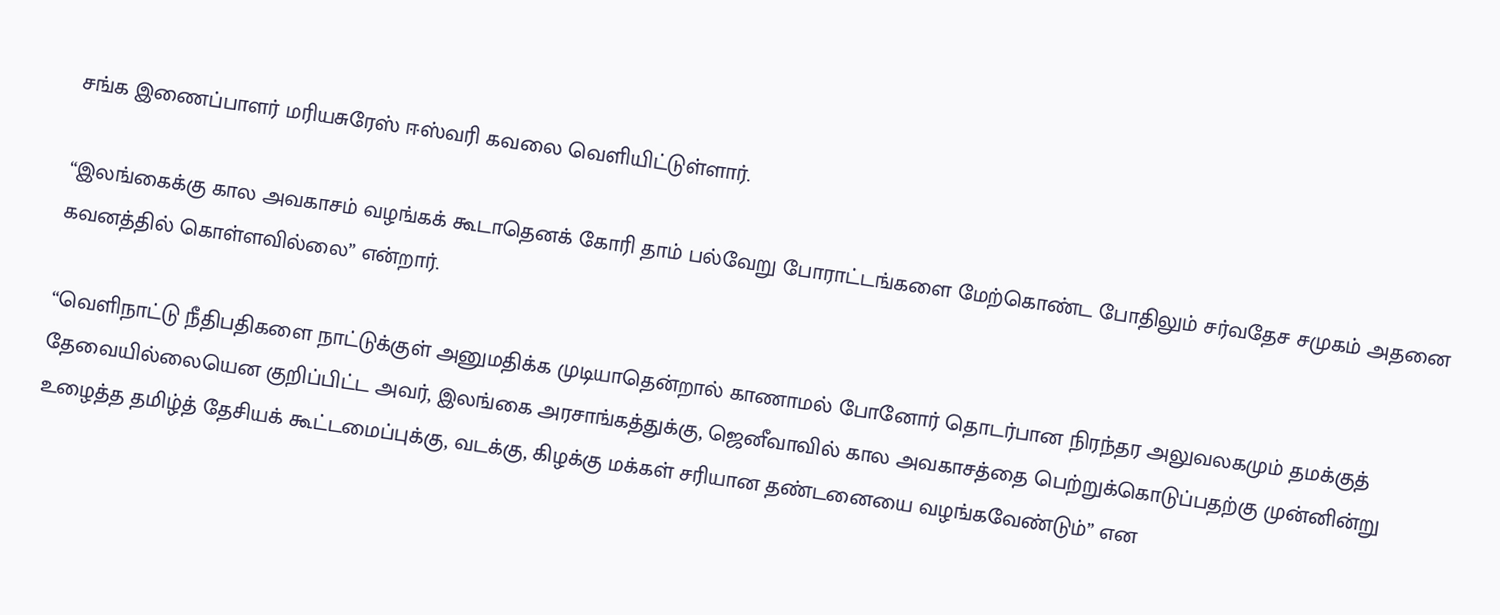சங்க இணைப்பாளர் மரியசுரேஸ் ஈஸ்வரி கவலை வெளியிட்டுள்ளார்.

“இலங்கைக்கு கால அவகாசம் வழங்கக் கூடாதெனக் கோரி தாம் பல்வேறு போராட்டங்களை மேற்கொண்ட போதிலும் சர்வதேச சமுகம் அதனை கவனத்தில் கொள்ளவில்லை” என்றார்.

“வெளிநாட்டு நீதிபதிகளை நாட்டுக்குள் அனுமதிக்க முடியாதென்றால் காணாமல் போனோர் தொடர்பான நிரந்தர அலுவலகமும் தமக்குத் தேவையில்லையென குறிப்பிட்ட அவர், இலங்கை அரசாங்கத்துக்கு, ஜெனீவாவில் கால அவகாசத்தை பெற்றுக்கொடுப்பதற்கு முன்னின்று உழைத்த தமிழ்த் தேசியக் கூட்டமைப்புக்கு, வடக்கு, கிழக்கு மக்கள் சரியான தண்டனையை வழங்கவேண்டும்” என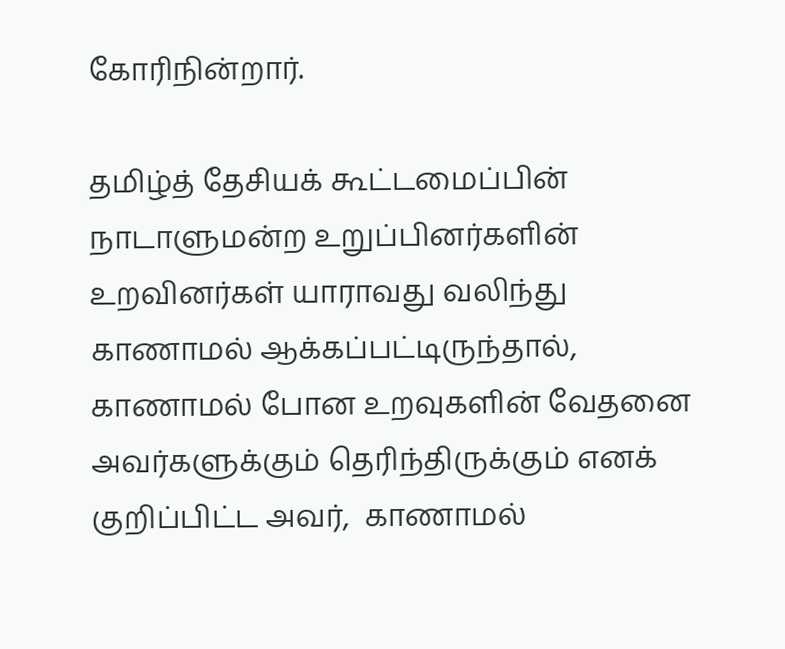கோரிநின்றார்.

தமிழ்த் தேசியக் கூட்டமைப்பின் நாடாளுமன்ற உறுப்பினர்களின் உறவினர்கள் யாராவது வலிந்து காணாமல் ஆக்கப்பட்டிருந்தால், காணாமல் போன உறவுகளின் வேதனை அவர்களுக்கும் தெரிந்திருக்கும் எனக் குறிப்பிட்ட அவர்,  காணாமல்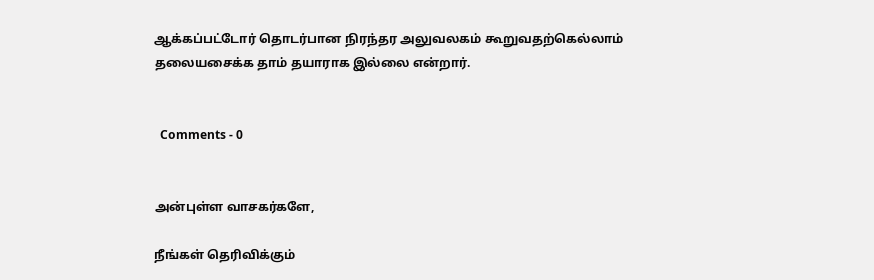ஆக்கப்பட்டோர் தொடர்பான நிரந்தர அலுவலகம் கூறுவதற்கெல்லாம் தலையசைக்க தாம் தயாராக இல்லை என்றார்.


  Comments - 0


அன்புள்ள வாசகர்களே,

நீங்கள் தெரிவிக்கும்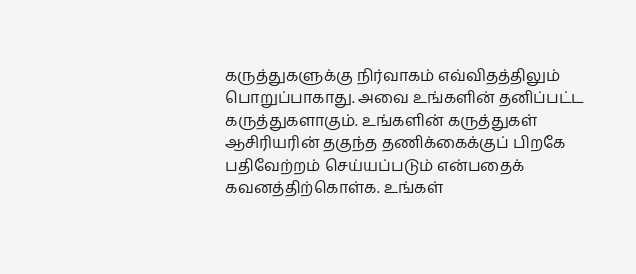கருத்துகளுக்கு நிர்வாகம் எவ்விதத்திலும் பொறுப்பாகாது. அவை உங்களின் தனிப்பட்ட கருத்துகளாகும். உங்களின் கருத்துகள் ஆசிரியரின் தகுந்த தணிக்கைக்குப் பிறகே பதிவேற்றம் செய்யப்படும் என்பதைக் கவனத்திற்கொள்க. உங்கள்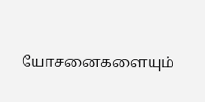யோசனைகளையும்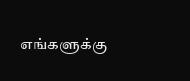எங்களுக்கு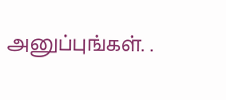அனுப்புங்கள். .